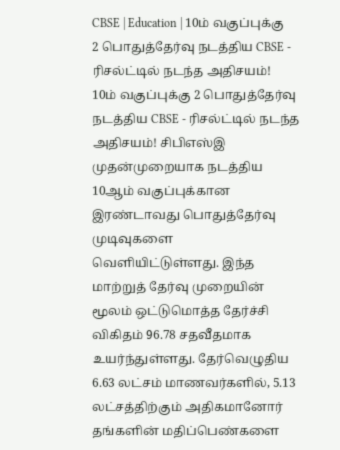CBSE | Education | 10ம் வகுப்புக்கு 2 பொதுத்தேர்வு நடத்திய CBSE - ரிசல்ட்டில் நடந்த அதிசயம்!
10ம் வகுப்புக்கு 2 பொதுத்தேர்வு நடத்திய CBSE - ரிசல்ட்டில் நடந்த அதிசயம்! சிபிஎஸ்இ முதன்முறையாக நடத்திய 10ஆம் வகுப்புக்கான இரண்டாவது பொதுத்தேர்வு முடிவுகளை வெளியிட்டுள்ளது. இந்த மாற்றுத் தேர்வு முறையின் மூலம் ஒட்டுமொத்த தேர்ச்சி விகிதம் 96.78 சதவீதமாக உயர்ந்துள்ளது. தேர்வெழுதிய 6.63 லட்சம் மாணவர்களில், 5.13 லட்சத்திற்கும் அதிகமானோர் தங்களின் மதிப்பெண்களை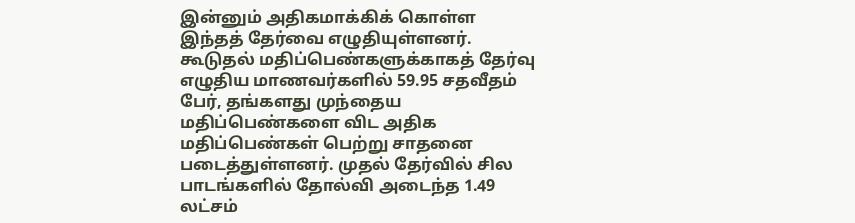இன்னும் அதிகமாக்கிக் கொள்ள இந்தத் தேர்வை எழுதியுள்ளனர். கூடுதல் மதிப்பெண்களுக்காகத் தேர்வு எழுதிய மாணவர்களில் 59.95 சதவீதம் பேர், தங்களது முந்தைய மதிப்பெண்களை விட அதிக மதிப்பெண்கள் பெற்று சாதனை படைத்துள்ளனர். முதல் தேர்வில் சில பாடங்களில் தோல்வி அடைந்த 1.49 லட்சம்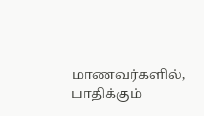மாணவர்களில், பாதிக்கும்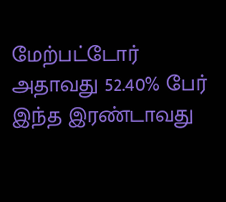மேற்பட்டோர் அதாவது 52.40% பேர் இந்த இரண்டாவது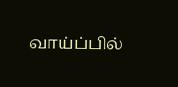வாய்ப்பில்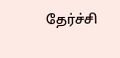தேர்ச்சி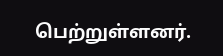பெற்றுள்ளனர்.